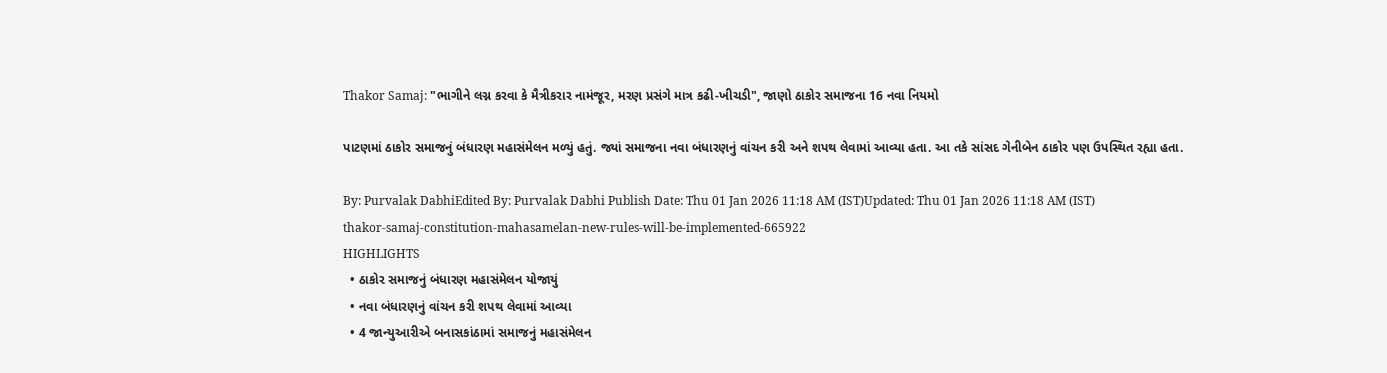Thakor Samaj: "ભાગીને લગ્ન કરવા કે મૈત્રીકરાર નામંજૂર, મરણ પ્રસંગે માત્ર કઢી-ખીચડી", જાણો ઠાકોર સમાજના 16 નવા નિયમો

પાટણમાં ઠાકોર સમાજનું બંધારણ મહાસંમેલન મળ્યું હતું. જ્યાં સમાજના નવા બંધારણનું વાંચન કરી અને શપથ લેવામાં આવ્યા હતા. આ તકે સાંસદ ગેનીબેન ઠાકોર પણ ઉપસ્થિત રહ્યા હતા.

By: Purvalak DabhiEdited By: Purvalak Dabhi Publish Date: Thu 01 Jan 2026 11:18 AM (IST)Updated: Thu 01 Jan 2026 11:18 AM (IST)
thakor-samaj-constitution-mahasamelan-new-rules-will-be-implemented-665922
HIGHLIGHTS
  • ઠાકોર સમાજનું બંધારણ મહાસંમેલન યોજાયું
  • નવા બંધારણનું વાંચન કરી શપથ લેવામાં આવ્યા
  • 4 જાન્યુઆરીએ બનાસકાંઠામાં સમાજનું મહાસંમેલન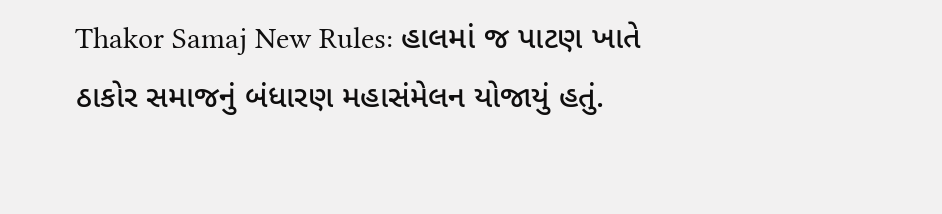Thakor Samaj New Rules: હાલમાં જ પાટણ ખાતે ઠાકોર સમાજનું બંધારણ મહાસંમેલન યોજાયું હતું.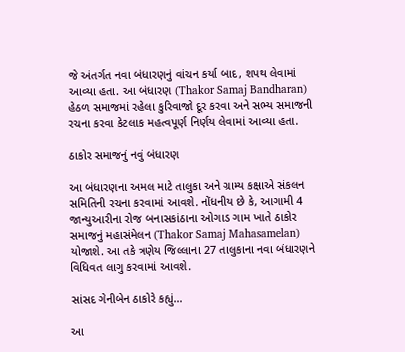જે અંતર્ગત નવા બંધારણનું વાંચન કર્યા બાદ, શપથ લેવામાં આવ્યા હતા. આ બંધારણ (Thakor Samaj Bandharan) હેઠળ સમાજમાં રહેલા કુરિવાજો દૂર કરવા અને સભ્ય સમાજની રચના કરવા કેટલાક મહત્વપૂર્ણ નિર્ણય લેવામાં આવ્યા હતા.

ઠાકોર સમાજનું નવું બંધારણ

આ બંધારણના અમલ માટે તાલુકા અને ગ્રામ્ય કક્ષાએ સંકલન સમિતિની રચના કરવામાં આવશે. નોંધનીય છે કે, આગામી 4 જાન્યુઆરીના રોજ બનાસકાંઠાના ઓગાડ ગામ ખાતે ઠાકોર સમાજનું મહાસંમેલન (Thakor Samaj Mahasamelan) યોજાશે. આ તકે ત્રણેય જિલ્લાના 27 તાલુકાના નવા બંધારણને વિધિવત લાગુ કરવામાં આવશે.

સાંસદ ગેનીબેન ઠાકોરે કહ્યું…

આ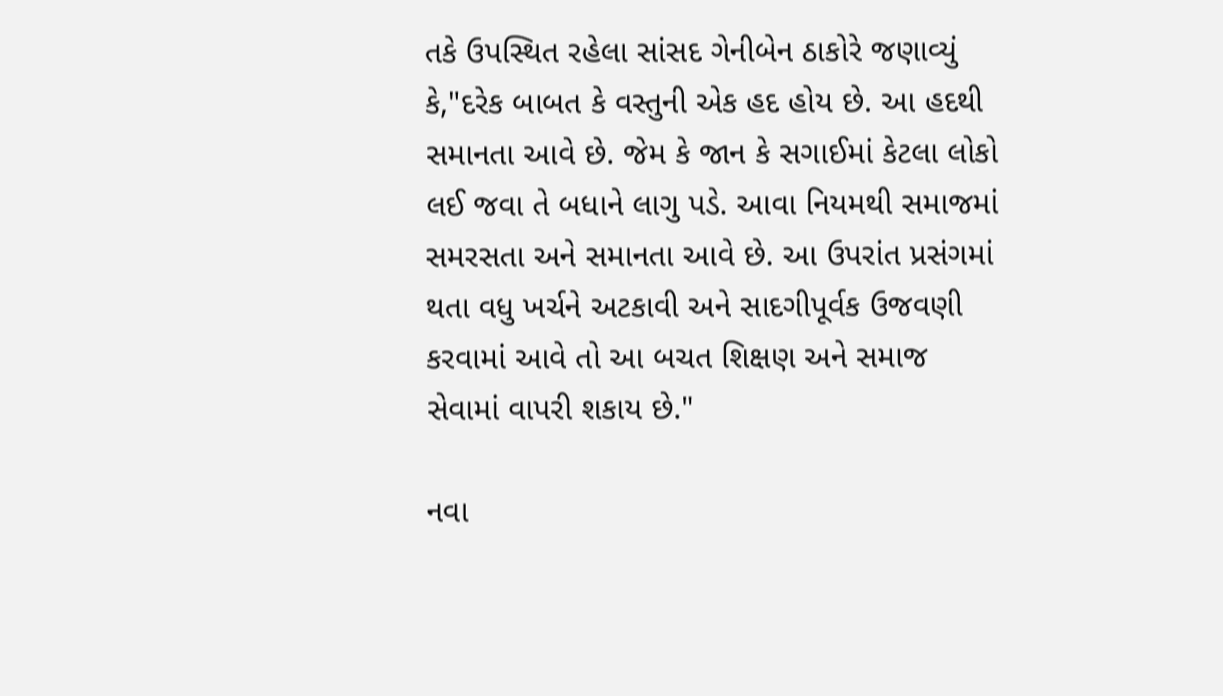તકે ઉપસ્થિત રહેલા સાંસદ ગેનીબેન ઠાકોરે જણાવ્યું કે,"દરેક બાબત કે વસ્તુની એક હદ હોય છે. આ હદથી સમાનતા આવે છે. જેમ કે જાન કે સગાઈમાં કેટલા લોકો લઈ જવા તે બધાને લાગુ પડે. આવા નિયમથી સમાજમાં સમરસતા અને સમાનતા આવે છે. આ ઉપરાંત પ્રસંગમાં થતા વધુ ખર્ચને અટકાવી અને સાદગીપૂર્વક ઉજવણી કરવામાં આવે તો આ બચત શિક્ષણ અને સમાજ સેવામાં વાપરી શકાય છે."

નવા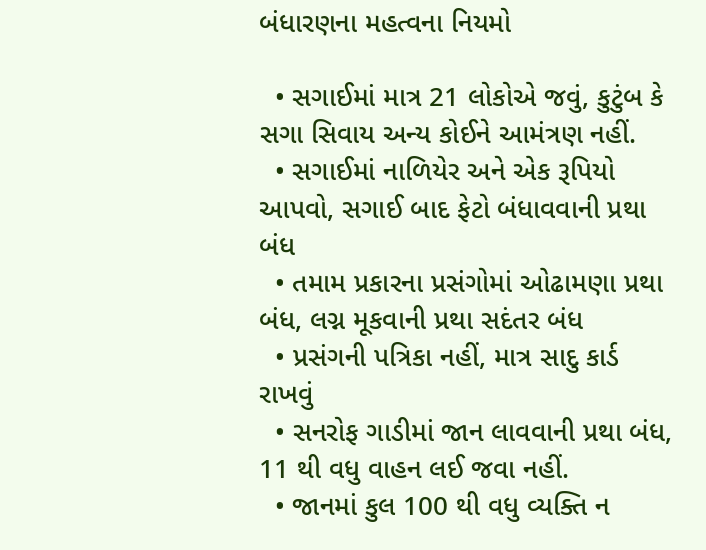બંધારણના મહત્વના નિયમો

  • સગાઈમાં માત્ર 21 લોકોએ જવું, કુટુંબ કે સગા સિવાય અન્ય કોઈને આમંત્રણ નહીં.
  • સગાઈમાં નાળિયેર અને એક રૂપિયો આપવો, સગાઈ બાદ ફેટો બંધાવવાની પ્રથા બંધ
  • તમામ પ્રકારના પ્રસંગોમાં ઓઢામણા પ્રથા બંધ, લગ્ન મૂકવાની પ્રથા સદંતર બંધ
  • પ્રસંગની પત્રિકા નહીં, માત્ર સાદુ કાર્ડ રાખવું
  • સનરોફ ગાડીમાં જાન લાવવાની પ્રથા બંધ, 11 થી વધુ વાહન લઈ જવા નહીં.
  • જાનમાં કુલ 100 થી વધુ વ્યક્તિ ન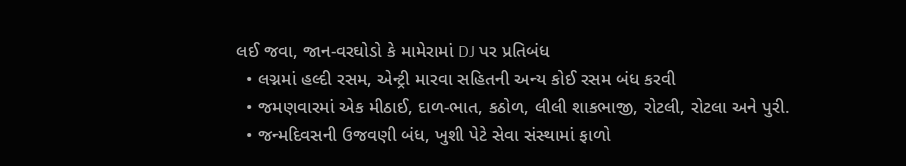લઈ જવા, જાન-વરઘોડો કે મામેરામાં DJ પર પ્રતિબંધ
  • લગ્નમાં હલ્દી રસમ, એન્ટ્રી મારવા સહિતની અન્ય કોઈ રસમ બંધ કરવી
  • જમણવારમાં એક મીઠાઈ, દાળ-ભાત, કઠોળ, લીલી શાકભાજી, રોટલી, રોટલા અને પુરી.
  • જન્મદિવસની ઉજવણી બંધ, ખુશી પેટે સેવા સંસ્થામાં ફાળો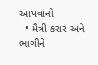આપવાનો
  • મૈત્રી કરાર અને ભાગીને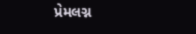પ્રેમલગ્ન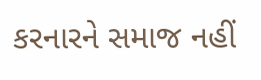કરનારને સમાજ નહીં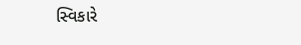સ્વિકારે